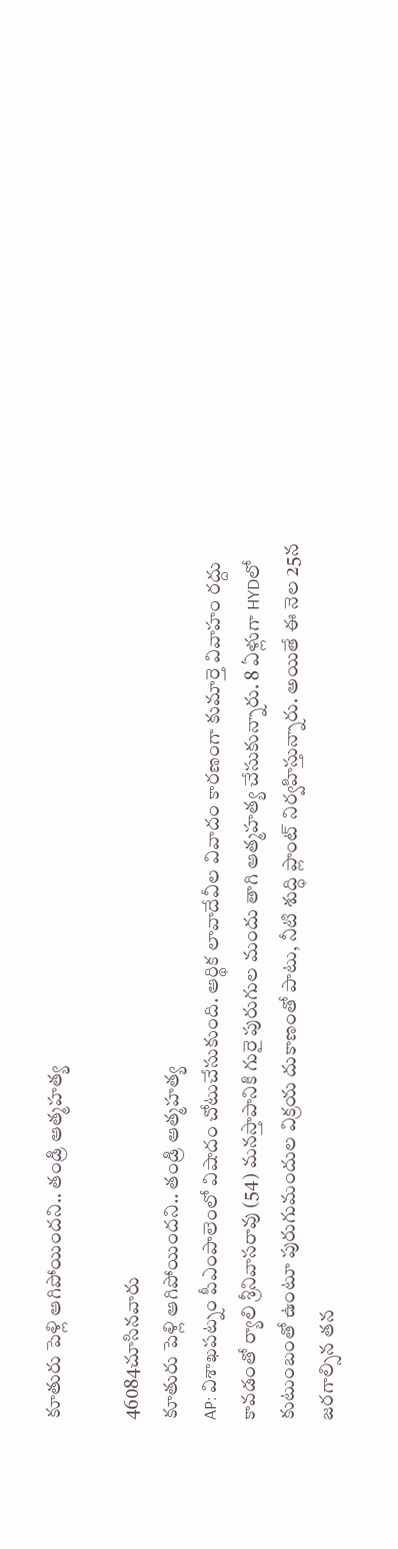కూతురు పెళ్లి ఆగిపోయిందని.. తండ్రి ఆత్మహత్య

46084చూసినవారు
కూతురు పెళ్లి ఆగిపోయిందని.. తండ్రి ఆత్మహత్య
AP: విశాఖపట్నం పీఎంపాలెంలో విషాదం చోటుచేసుకుంది. ఆర్థిక లావాదేవీల వివాదం కారణంగా కుమార్తె వివాహం రద్దు కావడంతో ర్యాలి శ్రీనివాసరావు (54) మనస్తాపానికి గురై పురుగుల మందు తాగి ఆత్మహత్య చేసుకున్నారు. 8 ఏళ్లుగా HYDలో కుటుంబంతో ఉంటూ పురుగుమందుల విక్రయ దుకాణంతో పాటు, నీటి శుద్ధి ప్లాంట్ నిర్వహిస్తున్నారు. అయితే ఈ నెల 25న జరగాల్సిన తన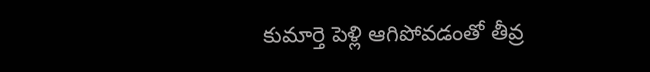కుమార్తె పెళ్లి ఆగిపోవడంతో తీవ్ర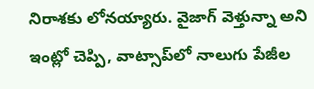నిరాశకు లోనయ్యారు. వైజాగ్ వెళ్తున్నా అని ఇంట్లో చెప్పి, వాట్సాప్‌లో నాలుగు పేజీల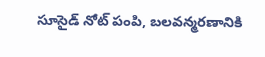సూసైడ్ నోట్ పంపి, బలవన్మరణానికి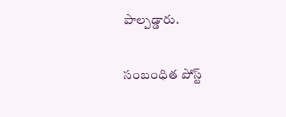పాల్పడ్డారు.

సంబంధిత పోస్ట్